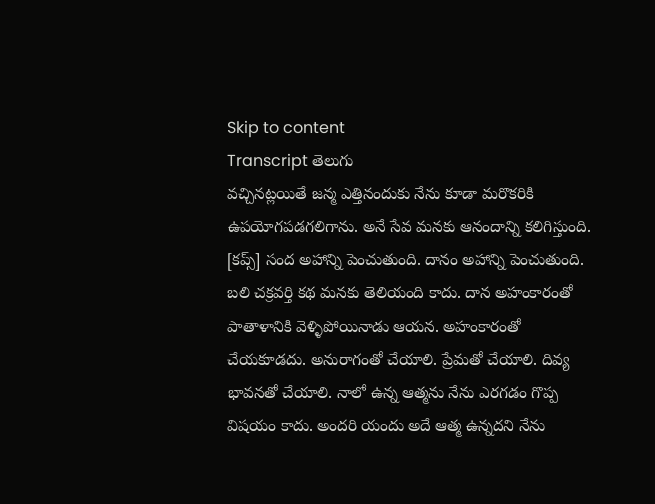Skip to content
Transcript తెలుగు
వచ్చినట్లయితే జన్మ ఎత్తినందుకు నేను కూడా మరొకరికి ఉపయోగపడగలిగాను. అనే సేవ మనకు ఆనందాన్ని కలిగిస్తుంది. [కప్స్] సంద అహాన్ని పెంచుతుంది. దానం అహాన్ని పెంచుతుంది. బలి చక్రవర్తి కథ మనకు తెలియంది కాదు. దాన అహంకారంతో పాతాళానికి వెళ్ళిపోయినాడు ఆయన. అహంకారంతో చేయకూడదు. అనురాగంతో చేయాలి. ప్రేమతో చేయాలి. దివ్య భావనతో చేయాలి. నాలో ఉన్న ఆత్మను నేను ఎరగడం గొప్ప విషయం కాదు. అందరి యందు అదే ఆత్మ ఉన్నదని నేను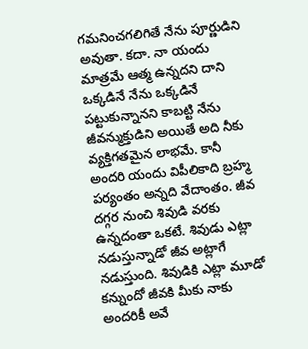గమనించగలిగితే నేను పూర్ణుడిని అవుతా. కదా. నా యందు మాత్రమే ఆత్మ ఉన్నదని దాని ఒక్కడినే నేను ఒక్కడినే పట్టుకున్నానని కాబట్టి నేను జీవన్ముక్తుడిని అయితే అది నీకు వ్యక్తిగతమైన లాభమే. కానీ అందరి యందు విపీలికాది బ్రహ్మ పర్యంతం అన్నది వేదాంతం. జీవ దగ్గర నుంచి శివుడి వరకు ఉన్నదంతా ఒకటే. శివుడు ఎట్లా నడుస్తున్నాడో జీవ అట్లాగే నడుస్తుంది. శివుడికి ఎట్లా మూడో కన్నుందో జీవకి మీకు నాకు అందరికీ అవే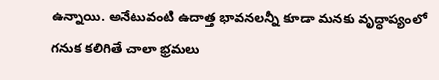ఉన్నాయి. అనేటువంటి ఉదాత్త భావనలన్నీ కూడా మనకు వృద్ధాప్యంలో గనుక కలిగితే చాలా భ్రమలు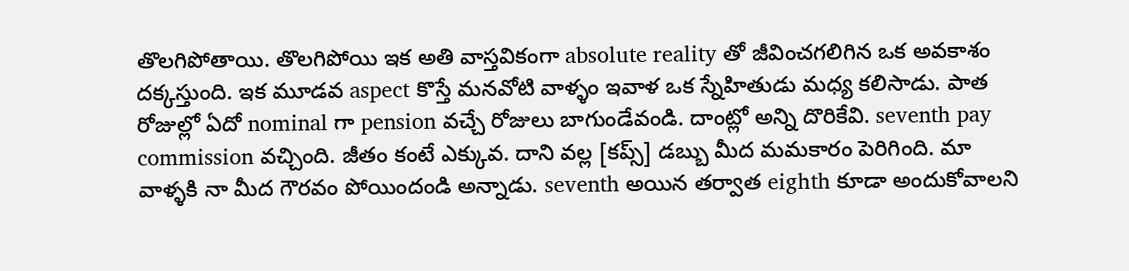తొలగిపోతాయి. తొలగిపోయి ఇక అతి వాస్తవికంగా absolute reality తో జీవించగలిగిన ఒక అవకాశం దక్కస్తుంది. ఇక మూడవ aspect కొస్తే మనవోటి వాళ్ళం ఇవాళ ఒక స్నేహితుడు మధ్య కలిసాడు. పాత రోజుల్లో ఏదో nominal గా pension వచ్చే రోజులు బాగుండేవండి. దాంట్లో అన్ని దొరికేవి. seventh pay commission వచ్చింది. జీతం కంటే ఎక్కువ. దాని వల్ల [కప్స్] డబ్బు మీద మమకారం పెరిగింది. మా వాళ్ళకి నా మీద గౌరవం పోయిందండి అన్నాడు. seventh అయిన తర్వాత eighth కూడా అందుకోవాలని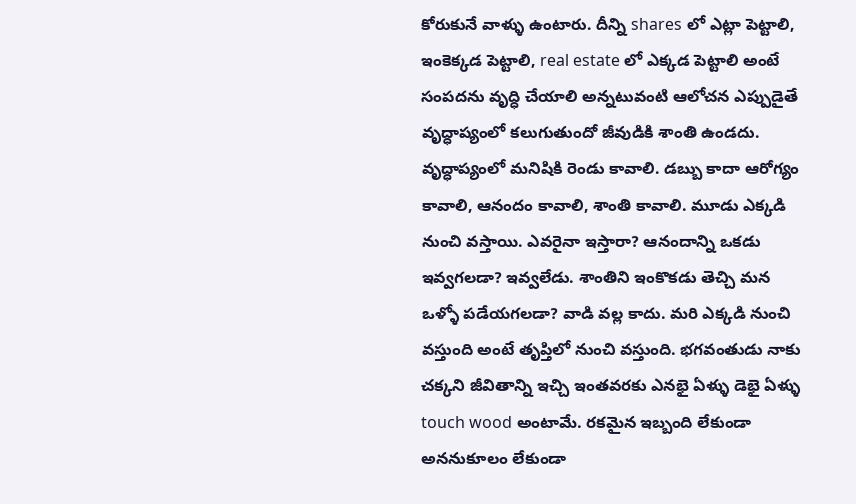కోరుకునే వాళ్ళు ఉంటారు. దీన్ని shares లో ఎట్లా పెట్టాలి, ఇంకెక్కడ పెట్టాలి, real estate లో ఎక్కడ పెట్టాలి అంటే సంపదను వృద్ధి చేయాలి అన్నటువంటి ఆలోచన ఎప్పుడైతే వృద్ధాప్యంలో కలుగుతుందో జీవుడికి శాంతి ఉండదు. వృద్ధాప్యంలో మనిషికి రెండు కావాలి. డబ్బు కాదా ఆరోగ్యం కావాలి, ఆనందం కావాలి, శాంతి కావాలి. మూడు ఎక్కడి నుంచి వస్తాయి. ఎవరైనా ఇస్తారా? ఆనందాన్ని ఒకడు ఇవ్వగలడా? ఇవ్వలేడు. శాంతిని ఇంకొకడు తెచ్చి మన ఒళ్ళో పడేయగలడా? వాడి వల్ల కాదు. మరి ఎక్కడి నుంచి వస్తుంది అంటే తృప్తిలో నుంచి వస్తుంది. భగవంతుడు నాకు చక్కని జీవితాన్ని ఇచ్చి ఇంతవరకు ఎనభై ఏళ్ళు డెభై ఏళ్ళు touch wood అంటామే. రకమైన ఇబ్బంది లేకుండా అననుకూలం లేకుండా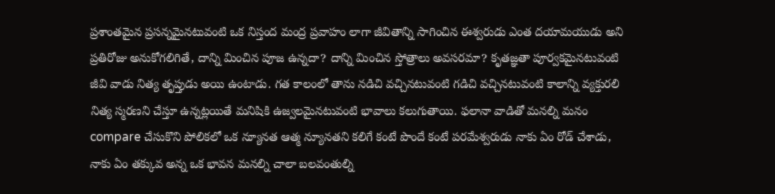ప్రశాంతమైన ప్రసన్నమైనటువంటి ఒక నిస్తంద మంద్ర ప్రవాహం లాగా జీవితాన్ని సాగించిన ఈశ్వరుడు ఎంత దయామయుడు అని ప్రతిరోజు అనుకోగలిగితే, దాన్ని మించిన పూజ ఉన్నదా? దాన్ని మించిన స్తోత్రాలు అవసరమా? కృతజ్ఞతా పూర్వకమైనటువంటి జీవి వాడు నిత్య తృప్తుడు అయి ఉంటాడు. గత కాలంలో తాను నడిచి వచ్చినటువంటి గడిచి వచ్చినటువంటి కాలాన్ని వ్యక్తురలి నిత్య స్మరణని చేస్తూ ఉన్నట్లయితే మనిషికి ఉజ్వలమైనటువంటి భావాలు కలుగుతాయి. ఫలానా వాడితో మనల్ని మనం compare చేసుకొని పోలికలో ఒక న్యూనత ఆత్మ న్యూనతని కలిగే కంటే పొందే కంటే పరమేశ్వరుడు నాకు ఏం రోడ్ చేశాడు, నాకు ఏం తక్కువ అన్న ఒక భావన మనల్ని చాలా బలవంతుల్ని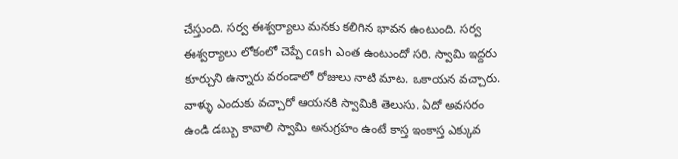చేస్తుంది. సర్వ ఈశ్వర్యాలు మనకు కలిగిన భావన ఉంటుంది. సర్వ ఈశ్వర్యాలు లోకంలో చెప్పే cash ఎంత ఉంటుందో సరి. స్వామి ఇద్దరు కూర్చుని ఉన్నారు వరండాలో రోజులు నాటి మాట. ఒకాయన వచ్చారు. వాళ్ళు ఎందుకు వచ్చారో ఆయనకి స్వామికి తెలుసు. ఏదో అవసరం ఉండి డబ్బు కావాలి స్వామి అనుగ్రహం ఉంటే కాస్త ఇంకాస్త ఎక్కువ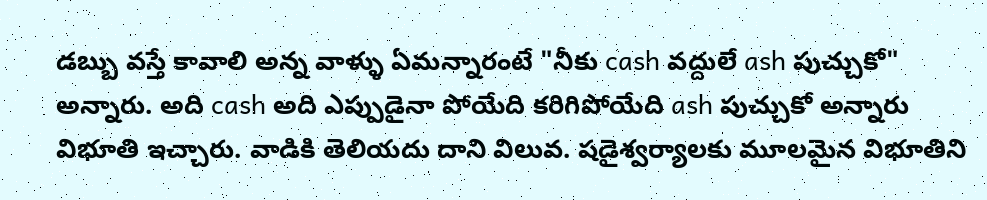డబ్బు వస్తే కావాలి అన్న వాళ్ళు ఏమన్నారంటే "నీకు cash వద్దులే ash పుచ్చుకో" అన్నారు. అది cash అది ఎప్పుడైనా పోయేది కరిగిపోయేది ash పుచ్చుకో అన్నారు విభూతి ఇచ్చారు. వాడికి తెలియదు దాని విలువ. షడైశ్వర్యాలకు మూలమైన విభూతిని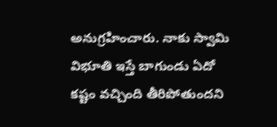అనుగ్రహించారు. నాకు స్వామి విభూతి ఇస్తే బాగుండు ఏదో కష్టం వచ్చింది తీరిపోతుందని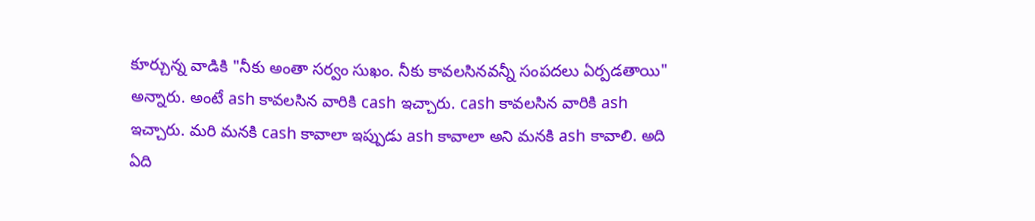కూర్చున్న వాడికి "నీకు అంతా సర్వం సుఖం. నీకు కావలసినవన్నీ సంపదలు ఏర్పడతాయి" అన్నారు. అంటే ash కావలసిన వారికి cash ఇచ్చారు. cash కావలసిన వారికి ash ఇచ్చారు. మరి మనకి cash కావాలా ఇప్పుడు ash కావాలా అని మనకి ash కావాలి. అది ఏది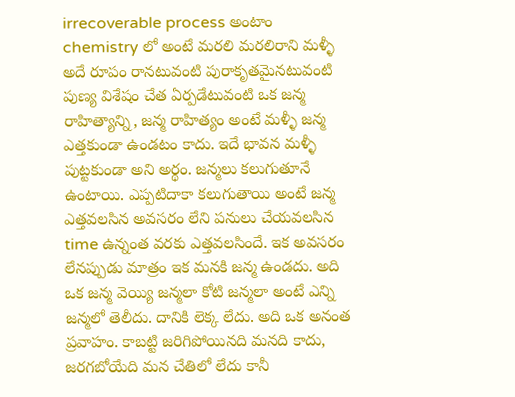irrecoverable process అంటాం chemistry లో అంటే మరలి మరలిరాని మళ్ళీ అదే రూపం రానటువంటి పురాకృతమైనటువంటి పుణ్య విశేషం చేత ఏర్పడేటువంటి ఒక జన్మ రాహిత్యాన్ని, జన్మ రాహిత్యం అంటే మళ్ళీ జన్మ ఎత్తకుండా ఉండటం కాదు. ఇదే భావన మళ్ళీ పుట్టకుండా అని అర్థం. జన్మలు కలుగుతూనే ఉంటాయి. ఎప్పటిదాకా కలుగుతాయి అంటే జన్మ ఎత్తవలసిన అవసరం లేని పనులు చేయవలసిన time ఉన్నంత వరకు ఎత్తవలసిందే. ఇక అవసరం లేనప్పుడు మాత్రం ఇక మనకి జన్మ ఉండదు. అది ఒక జన్మ వెయ్యి జన్మలా కోటి జన్మలా అంటే ఎన్ని జన్మలో తెలీదు. దానికి లెక్క లేదు. అది ఒక అనంత ప్రవాహం. కాబట్టి జరిగిపోయినది మనది కాదు, జరగబోయేది మన చేతిలో లేదు కానీ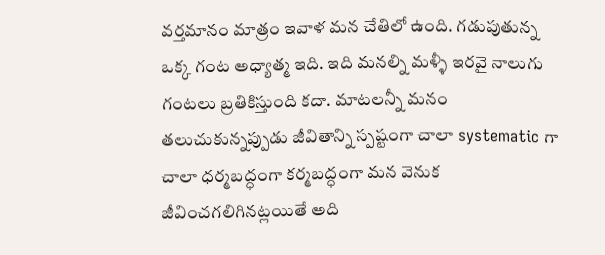వర్తమానం మాత్రం ఇవాళ మన చేతిలో ఉంది. గడుపుతున్న ఒక్క గంట అధ్యాత్మ ఇది. ఇది మనల్ని మళ్ళీ ఇరవై నాలుగు గంటలు బ్రతికిస్తుంది కదా. మాటలన్నీ మనం తలుచుకున్నప్పుడు జీవితాన్ని స్పష్టంగా చాలా systematic గా చాలా ధర్మబద్ధంగా కర్మబద్ధంగా మన వెనుక జీవించగలిగినట్లయితే అది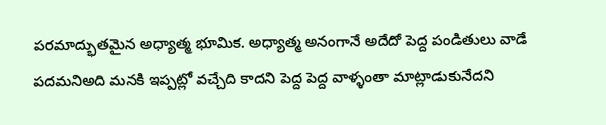పరమాద్భుతమైన అధ్యాత్మ భూమిక. అధ్యాత్మ అనంగానే అదేదో పెద్ద పండితులు వాడే పదమనిఅది మనకి ఇప్పట్లో వచ్చేది కాదని పెద్ద పెద్ద వాళ్ళంతా మాట్లాడుకునేదని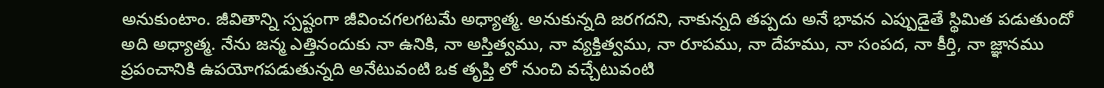అనుకుంటాం. జీవితాన్ని స్పష్టంగా జీవించగలగటమే అధ్యాత్మ. అనుకున్నది జరగదని, నాకున్నది తప్పదు అనే భావన ఎప్పుడైతే స్థిమిత పడుతుందో అది అధ్యాత్మ. నేను జన్మ ఎత్తినందుకు నా ఉనికి, నా అస్తిత్వము, నా వ్యక్తిత్వము, నా రూపము, నా దేహము, నా సంపద, నా కీర్తి, నా జ్ఞానము ప్రపంచానికి ఉపయోగపడుతున్నది అనేటువంటి ఒక తృప్తి లో నుంచి వచ్చేటువంటి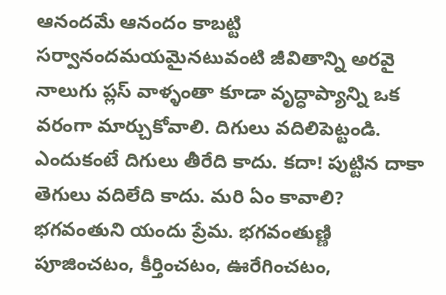ఆనందమే ఆనందం కాబట్టి సర్వానందమయమైనటువంటి జీవితాన్ని అరవై నాలుగు ప్లస్ వాళ్ళంతా కూడా వృద్ధాప్యాన్ని ఒక వరంగా మార్చుకోవాలి. దిగులు వదిలిపెట్టండి. ఎందుకంటే దిగులు తీరేది కాదు. కదా! పుట్టిన దాకా తెగులు వదిలేది కాదు. మరి ఏం కావాలి? భగవంతుని యందు ప్రేమ. భగవంతుణ్ణి పూజించటం, కీర్తించటం, ఊరేగించటం,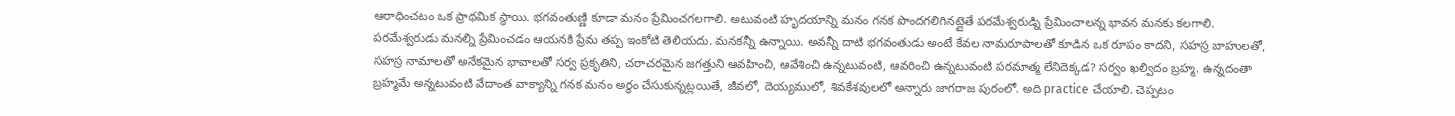ఆరాధించటం ఒక ప్రాథమిక స్థాయి. భగవంతుణ్ణి కూడా మనం ప్రేమించగలగాలి. అటువంటి హృదయాన్ని మనం గనక పొందగలిగినట్లైతే పరమేశ్వరుడ్ని ప్రేమించాలన్న భావన మనకు కలగాలి. పరమేశ్వరుడు మనల్ని ప్రేమించడం ఆయనకి ప్రేమ తప్ప ఇంకోటి తెలియదు. మనకన్నీ ఉన్నాయి. అవన్నీ దాటి భగవంతుడు అంటే కేవల నామరూపాలతో కూడిన ఒక రూపం కాదని, సహస్ర బాహులతో, సహస్ర నామాలతో అనేకమైన భావాలతో సర్వ ప్రకృతిని, చరాచరమైన జగత్తుని ఆవహించి, ఆవేశించి ఉన్నటువంటి, ఆవరించి ఉన్నటువంటి పరమాత్మ లేనిదెక్కడ? సర్వం ఖల్విదం బ్రహ్మ. ఉన్నదంతా బ్రహ్మమే అన్నటువంటి వేదాంత వాక్యాన్ని గనక మనం అర్థం చేసుకున్నట్లయితే, జీవలో, దెయ్యములో, శివకేశవులలో అన్నారు జాగరాజ పురంలో. అది practice చేయాలి. చెప్పటం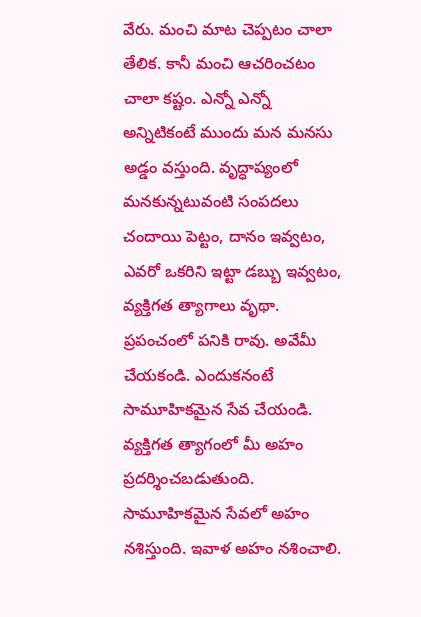వేరు. మంచి మాట చెప్పటం చాలా తేలిక. కానీ మంచి ఆచరించటం చాలా కష్టం. ఎన్నో ఎన్నో అన్నిటికంటే ముందు మన మనసు అడ్డం వస్తుంది. వృద్ధాప్యంలో మనకున్నటువంటి సంపదలు చందాయి పెట్టం, దానం ఇవ్వటం, ఎవరో ఒకరిని ఇట్టా డబ్బు ఇవ్వటం, వ్యక్తిగత త్యాగాలు వృథా. ప్రపంచంలో పనికి రావు. అవేమీ చేయకండి. ఎందుకనంటే సామూహికమైన సేవ చేయండి. వ్యక్తిగత త్యాగంలో మీ అహం ప్రదర్శించబడుతుంది. సామూహికమైన సేవలో అహం నశిస్తుంది. ఇవాళ అహం నశించాలి.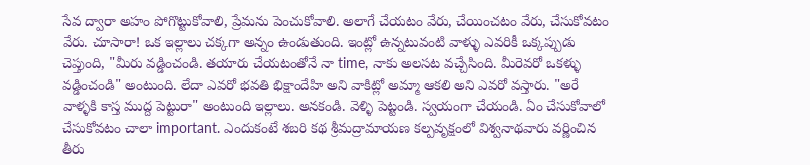సేవ ద్వారా అహం పోగొట్టుకోవాలి, ప్రేమను పెంచుకోవాలి. అలాగే చేయటం వేరు, చేయించటం వేరు, చేసుకోవటం వేరు. చూసారా! ఒక ఇల్లాలు చక్కగా అన్నం ఉండుతుంది. ఇంట్లో ఉన్నటువంటి వాళ్ళు ఎవరికీ ఒక్కప్పుడు చెప్తుంది, "మీరు వడ్డించండి. తయారు చేయటంతోనే నా time, నాకు అలసట వచ్చేసింది. మీరెవరో ఒకళ్ళు వడ్డించండి" అంటుంది. లేదా ఎవరో భవతి భిక్షాందేహి అని వాకిట్లో అమ్మా ఆకలి అని ఎవరో వస్తారు. "అరే వాళ్ళకి కాస్త ముద్ద పెట్టురా" అంటుంది ఇల్లాలు. అనకండి. వెళ్ళి పెట్టండి. స్వయంగా చేయండి. ఏం చేసుకోవాలో చేసుకోవటం చాలా important. ఎందుకంటే శబరి కథ శ్రీమద్రామాయణ కల్పవృక్షంలో విశ్వనాథవారు వర్ణించిన తీరు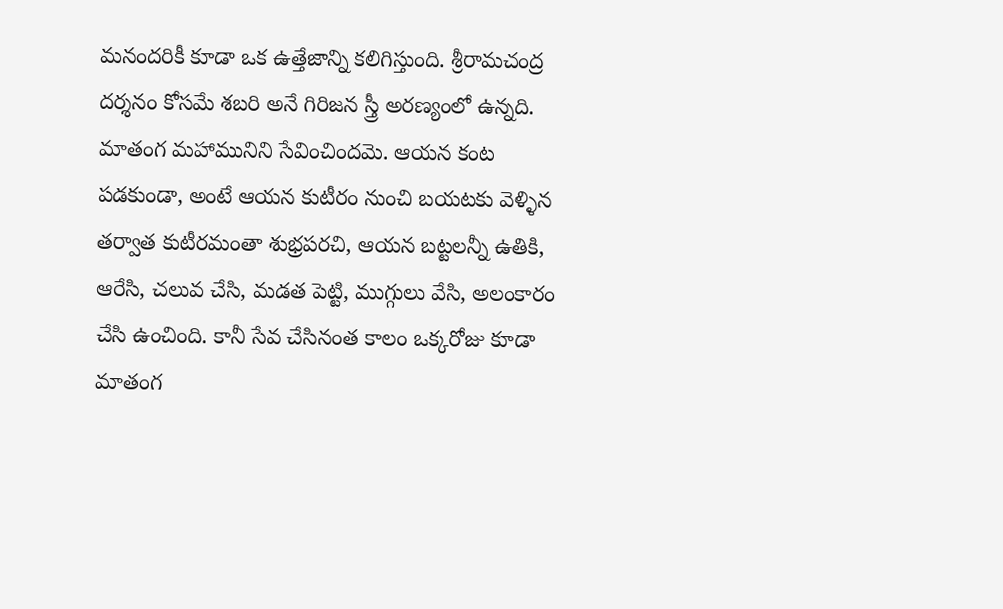మనందరికీ కూడా ఒక ఉత్తేజాన్ని కలిగిస్తుంది. శ్రీరామచంద్ర దర్శనం కోసమే శబరి అనే గిరిజన స్త్రీ అరణ్యంలో ఉన్నది. మాతంగ మహామునిని సేవించిందమె. ఆయన కంట పడకుండా, అంటే ఆయన కుటీరం నుంచి బయటకు వెళ్ళిన తర్వాత కుటీరమంతా శుభ్రపరచి, ఆయన బట్టలన్నీ ఉతికి, ఆరేసి, చలువ చేసి, మడత పెట్టి, ముగ్గులు వేసి, అలంకారం చేసి ఉంచింది. కానీ సేవ చేసినంత కాలం ఒక్కరోజు కూడా మాతంగ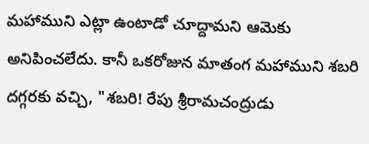మహాముని ఎట్లా ఉంటాడో చూద్దామని ఆమెకు అనిపించలేదు. కానీ ఒకరోజున మాతంగ మహాముని శబరి దగ్గరకు వచ్చి, "శబరి! రేపు శ్రీరామచంద్రుడు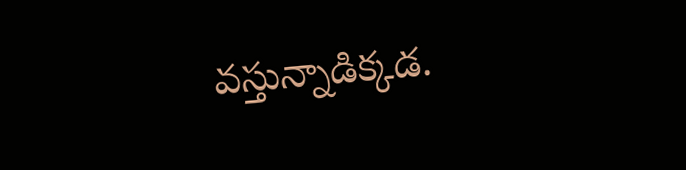వస్తున్నాడిక్కడ.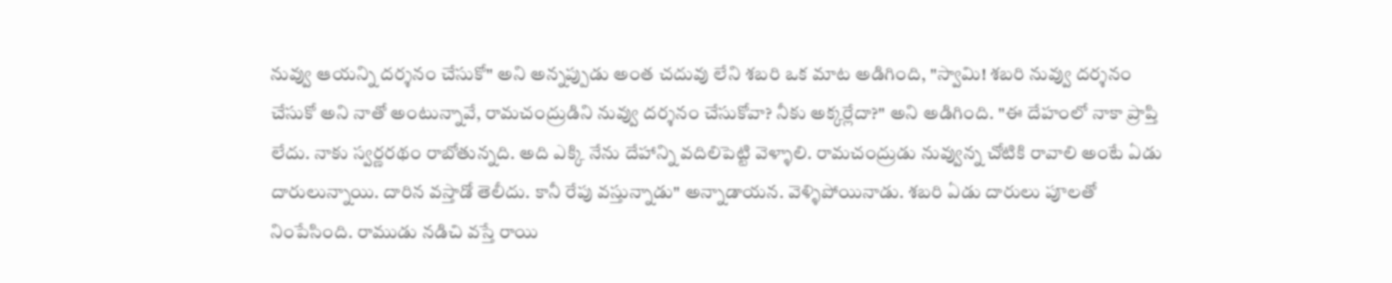నువ్వు ఆయన్ని దర్శనం చేసుకో" అని అన్నప్పుడు అంత చదువు లేని శబరి ఒక మాట అడిగింది, "స్వామి! శబరి నువ్వు దర్శనం చేసుకో అని నాతో అంటున్నావే, రామచంద్రుడిని నువ్వు దర్శనం చేసుకోవా? నీకు అక్కర్లేదా?" అని అడిగింది. "ఈ దేహంలో నాకా ప్రాప్తి లేదు. నాకు స్వర్ణరథం రాబోతున్నది. అది ఎక్కి నేను దేహాన్ని వదిలిపెట్టి వెళ్ళాలి. రామచంద్రుడు నువ్వున్న చోటికి రావాలి అంటే ఏడు దారులున్నాయి. దారిన వస్తాడో తెలీదు. కానీ రేపు వస్తున్నాడు" అన్నాడాయన. వెళ్ళిపోయినాడు. శబరి ఏడు దారులు పూలతో నింపేసింది. రాముడు నడిచి వస్తే రాయి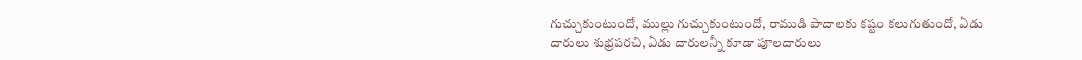గుచ్చుకుంటుందో, ముల్లు గుచ్చుకుంటుందో, రాముడి పాదాలకు కష్టం కలుగుతుందో, ఏడు దారులు శుభ్రపరచి, ఏడు దారులన్నీ కూడా పూలదారులు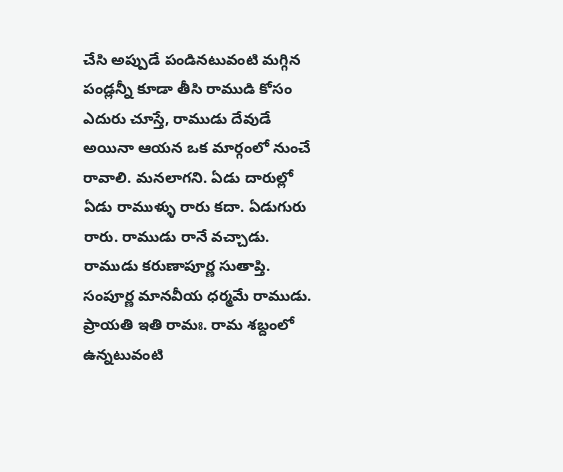చేసి అప్పుడే పండినటువంటి మగ్గిన పండ్లన్నీ కూడా తీసి రాముడి కోసం ఎదురు చూస్తే, రాముడు దేవుడే అయినా ఆయన ఒక మార్గంలో నుంచే రావాలి. మనలాగని. ఏడు దారుల్లో ఏడు రాముళ్ళు రారు కదా. ఏడుగురు రారు. రాముడు రానే వచ్చాడు. రాముడు కరుణాపూర్ణ సుతాప్తి. సంపూర్ణ మానవీయ ధర్మమే రాముడు. ప్రాయతి ఇతి రామః. రామ శబ్దంలో ఉన్నటువంటి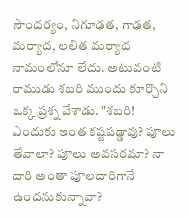సౌందర్యం, నిగూఢత, గాఢత, మర్యాద, లలిత మర్యాద నామంలోనూ లేదు. అటువంటి రాముడు శబరి ముందు కూర్చొని ఒక్క ప్రశ్న వేశాడు. "శబరి! ఎందుకు ఇంత కష్టపడ్డావు? పూలు తేవాలా? పూలు అవసరమా? నా దారి అంతా పూలదారిగానే ఉందనుకున్నావా?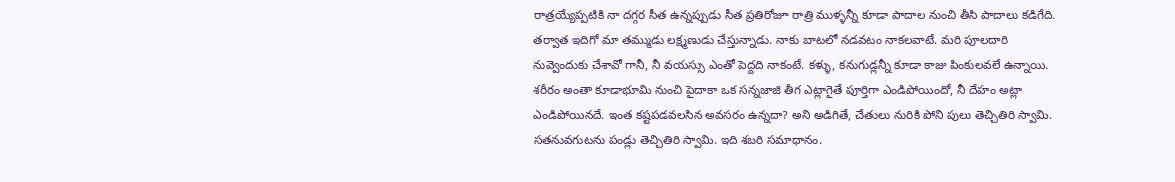రాత్రయ్యేప్పటికి నా దగ్గర సీత ఉన్నప్పుడు సీత ప్రతిరోజూ రాత్రి ముళ్ళన్నీ కూడా పాదాల నుంచి తీసి పాదాలు కడిగేది. తర్వాత ఇదిగో మా తమ్ముడు లక్ష్మణుడు చేస్తున్నాడు. నాకు బాటలో నడవటం నాకలవాటే. మరి పూలదారి నువ్వెందుకు చేశావో గానీ, నీ వయస్సు ఎంతో పెద్దది నాకంటే. కళ్ళు, కనుగుడ్లన్నీ కూడా కాజు పింకులవలే ఉన్నాయి. శరీరం అంతా కూడాభూమి నుంచి పైదాకా ఒక సన్నజాజి తీగ ఎట్లాగైతే పూర్తిగా ఎండిపోయిందో, నీ దేహం అట్లా ఎండిపోయినదే. ఇంత కష్టపడవలసిన అవసరం ఉన్నదా? అని అడిగితే, చేతులు నురికి పోని పులు తెచ్చితిరి స్వామి. సతనువగుటను పండ్లు తెచ్చితిరి స్వామి. ఇది శబరి సమాధానం.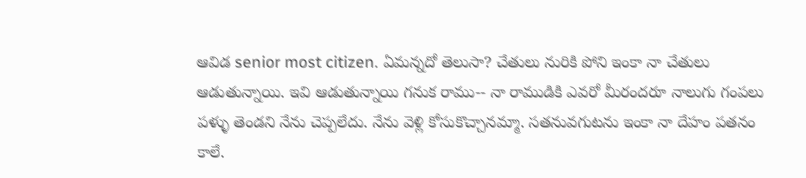ఆవిడ senior most citizen. ఏమన్నదో తెలుసా? చేతులు నురికి పోని ఇంకా నా చేతులు ఆడుతున్నాయి. ఇవి ఆడుతున్నాయి గనుక రాము-- నా రాముడికి ఎవరో మీరందరూ నాలుగు గంపలు పళ్ళు తెండని నేను చెప్పలేదు. నేను వెళ్లి కోసుకొచ్చానమ్మా. సతనువగుటను ఇంకా నా దేహం పతనం కాలే.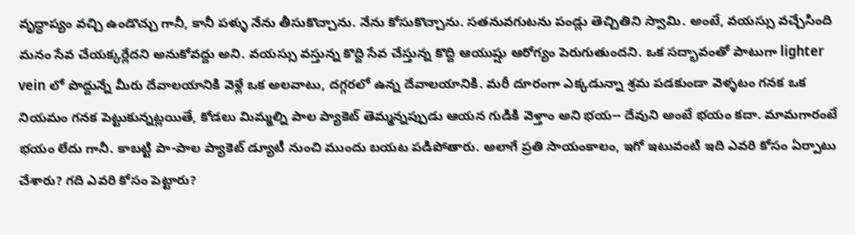వృద్ధాప్యం వచ్చి ఉండొచ్చు గానీ, కానీ పళ్ళు నేను తీసుకొచ్చాను. నేను కోసుకొచ్చాను. సతనువగుటను పండ్లు తెచ్చితిని స్వామి. అంటే, వయస్సు వచ్చేసింది మనం సేవ చేయక్కర్లేదని అనుకోవద్దు అని. వయస్సు వస్తున్న కొద్ది సేవ చేస్తున్న కొద్ది ఆయుష్షు ఆరోగ్యం పెరుగుతుందని. ఒక సద్భావంతో పాటుగా lighter vein లో పొద్దున్నే మీరు దేవాలయానికి వెళ్లే ఒక అలవాటు, దగ్గరలో ఉన్న దేవాలయానికి. మరీ దూరంగా ఎక్కడున్నా శ్రమ పడకుండా వెళ్ళటం గనక ఒక నియమం గనక పెట్టుకున్నట్లయితే, కోడలు మిమ్మల్ని పాల ప్యాకెట్ తెమ్మన్నప్పుడు ఆయన గుడికి వెళ్తాం అని భయ-- దేవుని అంటే భయం కదా. మామగారంటే భయం లేదు గానీ. కాబట్టి పా-పాల ప్యాకెట్ డ్యూటీ నుంచి ముందు బయట పడిపోతారు. అలాగే ప్రతి సాయంకాలం, ఇగో ఇటువంటి ఇది ఎవరి కోసం ఏర్పాటు చేశారు? గది ఎవరి కోసం పెట్టారు?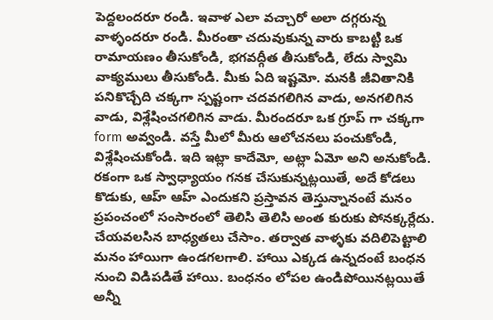పెద్దలందరూ రండి. ఇవాళ ఎలా వచ్చారో అలా దగ్గరున్న వాళ్ళందరూ రండి. మీరంతా చదువుకున్న వారు కాబట్టి ఒక రామాయణం తీసుకోండి, భగవద్గీత తీసుకోండి, లేదు స్వామి వాక్యములు తీసుకోండి. మీకు ఏది ఇష్టమో. మనకి జీవితానికి పనికొచ్చేది చక్కగా స్పష్టంగా చదవగలిగిన వాడు, అనగలిగిన వాడు, విశ్లేషించగలిగిన వాడు. మీరందరూ ఒక గ్రూప్ గా చక్కగా form అవ్వండి. వస్తే మీలో మీరు ఆలోచనలు పంచుకోండి, విశ్లేషించుకోండి. ఇది ఇట్లా కాదేమో, అట్లా ఏమో అని అనుకోండి. రకంగా ఒక స్వాధ్యాయం గనక చేసుకున్నట్లయితే, అదే కోడలు కొడుకు, ఆహ్ ఆహ్ ఎందుకని ప్రస్తావన తెస్తున్నానంటే మనం ప్రపంచంలో సంసారంలో తెలిసి తెలిసి అంత కురుకు పోనక్కర్లేదు. చేయవలసిన బాధ్యతలు చేసాం. తర్వాత వాళ్ళకు వదిలిపెట్టాలి మనం హాయిగా ఉండగలగాలి. హాయి ఎక్కడ ఉన్నదంటే బంధన నుంచి విడిపడితే హాయి. బంధనం లోపల ఉండిపోయినట్లయితే అన్నీ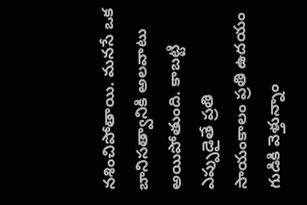నశించిపోతాయి. మనసే ఒక బానిసత్వానికి అలవాటు అయిపోతుంది. కాబట్టి ఎప్పుడైతే ప్రతి సాయంకాలం ప్రతి ఉదయం గుడికి వెళ్తున్నాం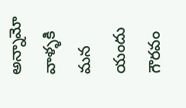అన్నామో వాళ్ళకి మన యందు గౌరవం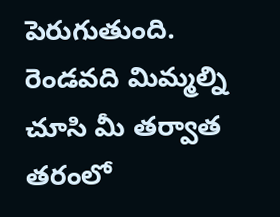పెరుగుతుంది. రెండవది మిమ్మల్ని చూసి మీ తర్వాత తరంలో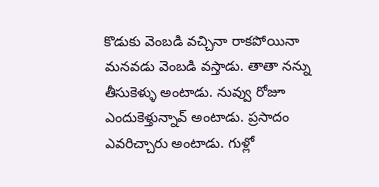కొడుకు వెంబడి వచ్చినా రాకపోయినా మనవడు వెంబడి వస్తాడు. తాతా నన్ను తీసుకెళ్ళు అంటాడు. నువ్వు రోజూ ఎందుకెళ్తున్నావ్ అంటాడు. ప్రసాదం ఎవరిచ్చారు అంటాడు. గుళ్లో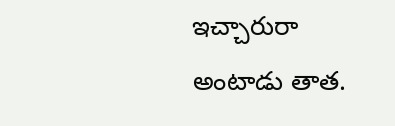ఇచ్చారురా అంటాడు తాత.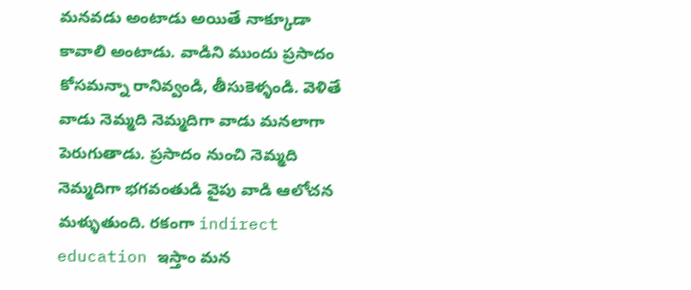మనవడు అంటాడు అయితే నాక్కూడా కావాలి అంటాడు. వాడిని ముందు ప్రసాదం కోసమన్నా రానివ్వండి, తీసుకెళ్ళండి. వెళితే వాడు నెమ్మది నెమ్మదిగా వాడు మనలాగా పెరుగుతాడు. ప్రసాదం నుంచి నెమ్మది నెమ్మదిగా భగవంతుడి వైపు వాడి ఆలోచన మళ్ళుతుంది. రకంగా indirect education ఇస్తాం మన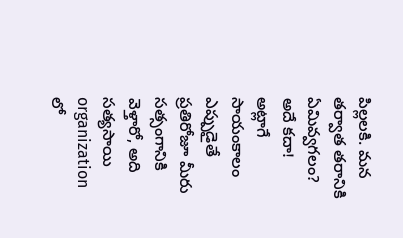పిల్లలకి. మన తర్వాత తరానికి ఏమివ్వగలం? అదే కదా! అట్లాగే సాయంకాలం ఎప్పుడైతే ప్రతిరోజూ మీరు సత్సంగానికి వెళ్తారో, అది సత్యసాయి organization లో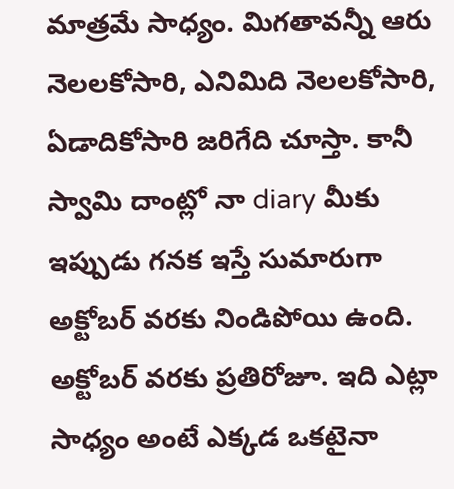మాత్రమే సాధ్యం. మిగతావన్నీ ఆరు నెలలకోసారి, ఎనిమిది నెలలకోసారి, ఏడాదికోసారి జరిగేది చూస్తా. కానీ స్వామి దాంట్లో నా diary మీకు ఇప్పుడు గనక ఇస్తే సుమారుగా అక్టోబర్ వరకు నిండిపోయి ఉంది. అక్టోబర్ వరకు ప్రతిరోజూ. ఇది ఎట్లా సాధ్యం అంటే ఎక్కడ ఒకటైనా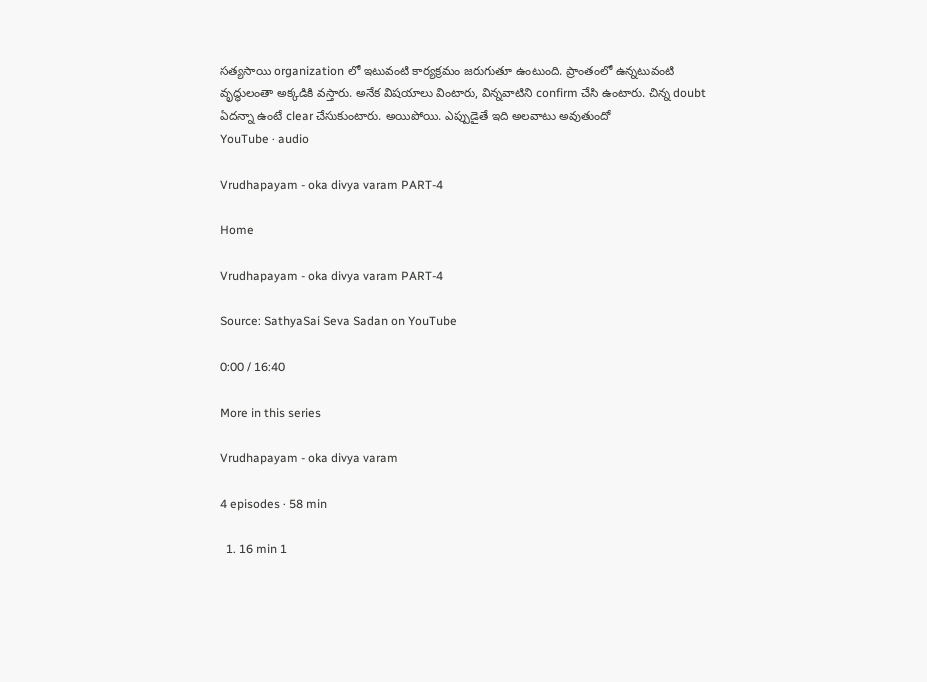సత్యసాయి organization లో ఇటువంటి కార్యక్రమం జరుగుతూ ఉంటుంది. ప్రాంతంలో ఉన్నటువంటి వృద్ధులంతా అక్కడికి వస్తారు. అనేక విషయాలు వింటారు, విన్నవాటిని confirm చేసి ఉంటారు. చిన్న doubt ఏదన్నా ఉంటే clear చేసుకుంటారు. అయిపోయి. ఎప్పుడైతే ఇది అలవాటు అవుతుందో
YouTube · audio

Vrudhapayam - oka divya varam PART-4

Home

Vrudhapayam - oka divya varam PART-4

Source: SathyaSai Seva Sadan on YouTube

0:00 / 16:40

More in this series

Vrudhapayam - oka divya varam

4 episodes · 58 min

  1. 16 min 1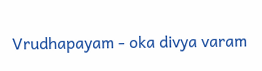Vrudhapayam - oka divya varam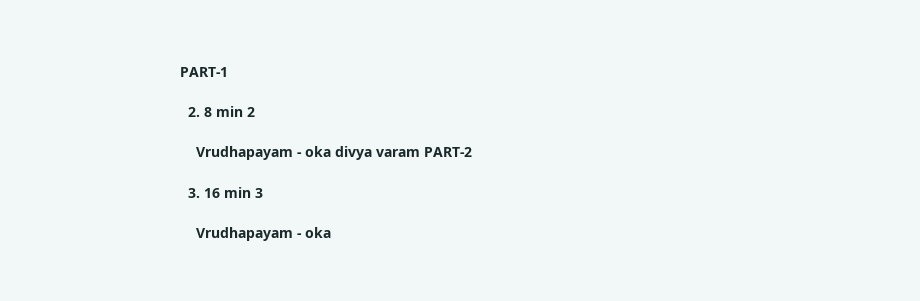PART-1

  2. 8 min 2

    Vrudhapayam - oka divya varam PART-2

  3. 16 min 3

    Vrudhapayam - oka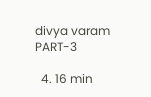divya varam PART-3

  4. 16 min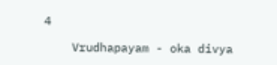4

    Vrudhapayam - oka divya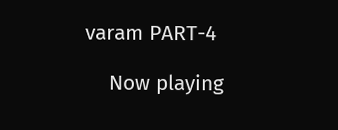varam PART-4

    Now playing